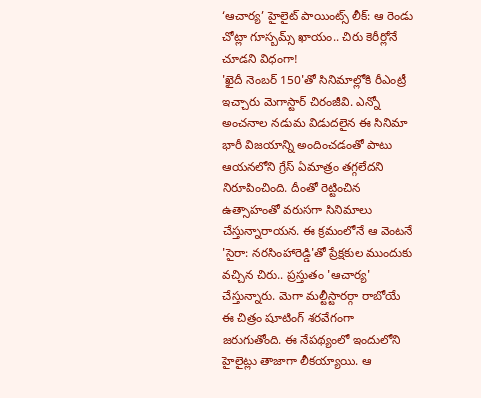‘ఆచార్య’ హైలైట్ పాయింట్స్ లీక్: ఆ రెండు చోట్లా గూస్బమ్స్ ఖాయం.. చిరు కెరీర్లోనే చూడని విధంగా!
'ఖైదీ నెంబర్ 150'తో సినిమాల్లోకి రీఎంట్రీ ఇచ్చారు మెగాస్టార్ చిరంజీవి. ఎన్నో అంచనాల నడుమ విడుదలైన ఈ సినిమా భారీ విజయాన్ని అందించడంతో పాటు ఆయనలోని గ్రేస్ ఏమాత్రం తగ్గలేదని నిరూపించింది. దీంతో రెట్టించిన ఉత్సాహంతో వరుసగా సినిమాలు చేస్తున్నారాయన. ఈ క్రమంలోనే ఆ వెంటనే 'సైరా: నరసింహారెడ్డి'తో ప్రేక్షకుల ముందుకు వచ్చిన చిరు.. ప్రస్తుతం 'ఆచార్య' చేస్తున్నారు. మెగా మల్టీస్టారర్గా రాబోయే ఈ చిత్రం షూటింగ్ శరవేగంగా జరుగుతోంది. ఈ నేపథ్యంలో ఇందులోని హైలైట్లు తాజాగా లీకయ్యాయి. ఆ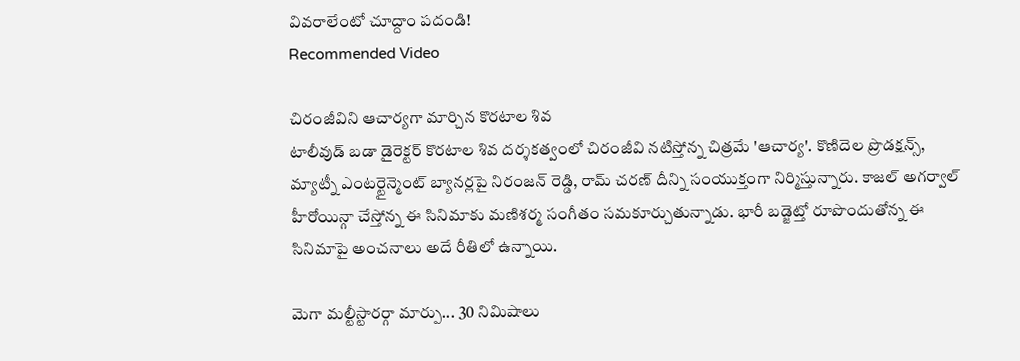వివరాలేంటో చూద్దాం పదండి!
Recommended Video

చిరంజీవిని ఆచార్యగా మార్చిన కొరటాల శివ
టాలీవుడ్ బడా డైరెక్టర్ కొరటాల శివ దర్శకత్వంలో చిరంజీవి నటిస్తోన్న చిత్రమే 'ఆచార్య'. కొణిదెల ప్రొడక్షన్స్, మ్యాట్నీ ఎంటర్టైన్మెంట్ బ్యానర్లపై నిరంజన్ రెడ్డి, రామ్ చరణ్ దీన్ని సంయుక్తంగా నిర్మిస్తున్నారు. కాజల్ అగర్వాల్ హీరోయిన్గా చేస్తోన్న ఈ సినిమాకు మణిశర్మ సంగీతం సమకూర్చుతున్నాడు. భారీ బడ్జెట్తో రూపొందుతోన్న ఈ సినిమాపై అంచనాలు అదే రీతిలో ఉన్నాయి.

మెగా మల్టీస్టారర్గా మార్పు... 30 నిమిషాలు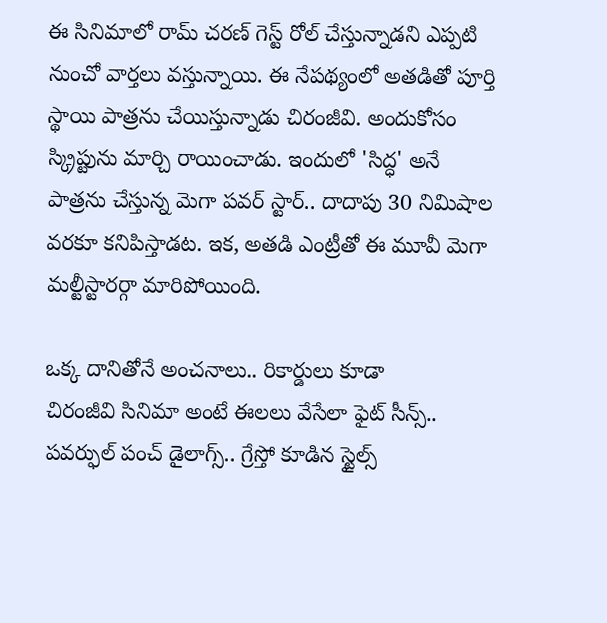ఈ సినిమాలో రామ్ చరణ్ గెస్ట్ రోల్ చేస్తున్నాడని ఎప్పటి నుంచో వార్తలు వస్తున్నాయి. ఈ నేపథ్యంలో అతడితో పూర్తి స్థాయి పాత్రను చేయిస్తున్నాడు చిరంజీవి. అందుకోసం స్క్రిప్టును మార్చి రాయించాడు. ఇందులో 'సిద్ధ' అనే పాత్రను చేస్తున్న మెగా పవర్ స్టార్.. దాదాపు 30 నిమిషాల వరకూ కనిపిస్తాడట. ఇక, అతడి ఎంట్రీతో ఈ మూవీ మెగా మల్టీస్టారర్గా మారిపోయింది.

ఒక్క దానితోనే అంచనాలు.. రికార్డులు కూడా
చిరంజీవి సినిమా అంటే ఈలలు వేసేలా ఫైట్ సీన్స్.. పవర్ఫుల్ పంచ్ డైలాగ్స్.. గ్రేస్తో కూడిన స్టైల్స్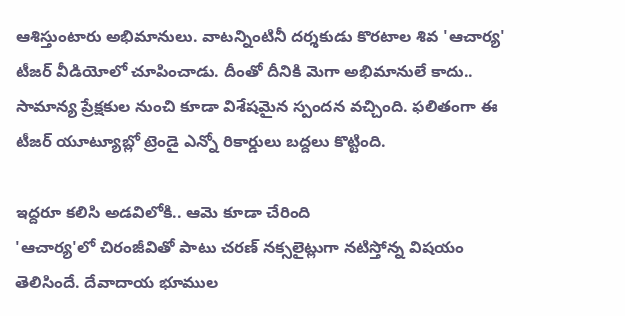ఆశిస్తుంటారు అభిమానులు. వాటన్నింటినీ దర్శకుడు కొరటాల శివ 'ఆచార్య' టీజర్ వీడియోలో చూపించాడు. దీంతో దీనికి మెగా అభిమానులే కాదు.. సామాన్య ప్రేక్షకుల నుంచి కూడా విశేషమైన స్పందన వచ్చింది. ఫలితంగా ఈ టీజర్ యూట్యూబ్లో ట్రెండై ఎన్నో రికార్డులు బద్దలు కొట్టింది.

ఇద్దరూ కలిసి అడవిలోకి.. ఆమె కూడా చేరింది
'ఆచార్య'లో చిరంజీవితో పాటు చరణ్ నక్సలైట్లుగా నటిస్తోన్న విషయం తెలిసిందే. దేవాదాయ భూముల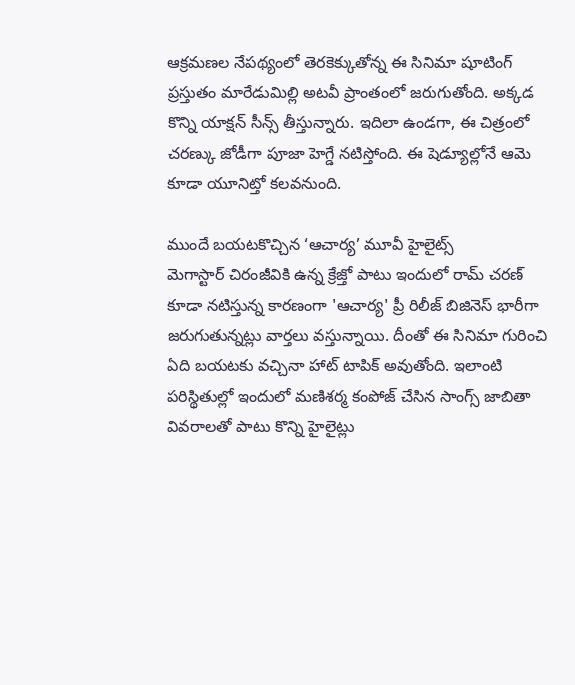ఆక్రమణల నేపథ్యంలో తెరకెక్కుతోన్న ఈ సినిమా షూటింగ్ ప్రస్తుతం మారేడుమిల్లి అటవీ ప్రాంతంలో జరుగుతోంది. అక్కడ కొన్ని యాక్షన్ సీన్స్ తీస్తున్నారు. ఇదిలా ఉండగా, ఈ చిత్రంలో చరణ్కు జోడీగా పూజా హెగ్డే నటిస్తోంది. ఈ షెడ్యూల్లోనే ఆమె కూడా యూనిట్తో కలవనుంది.

ముందే బయటకొచ్చిన ‘ఆచార్య’ మూవీ హైలైట్స్
మెగాస్టార్ చిరంజీవికి ఉన్న క్రేజ్తో పాటు ఇందులో రామ్ చరణ్ కూడా నటిస్తున్న కారణంగా 'ఆచార్య' ప్రీ రిలీజ్ బిజినెస్ భారీగా జరుగుతున్నట్లు వార్తలు వస్తున్నాయి. దీంతో ఈ సినిమా గురించి ఏది బయటకు వచ్చినా హాట్ టాపిక్ అవుతోంది. ఇలాంటి పరిస్థితుల్లో ఇందులో మణిశర్మ కంపోజ్ చేసిన సాంగ్స్ జాబితా వివరాలతో పాటు కొన్ని హైలైట్లు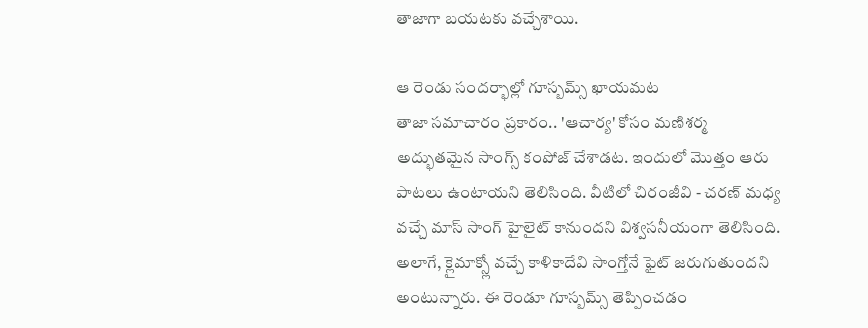తాజాగా బయటకు వచ్చేశాయి.

ఆ రెండు సందర్భాల్లో గూస్బమ్స్ ఖాయమట
తాజా సమాచారం ప్రకారం.. 'ఆచార్య' కోసం మణిశర్మ అద్భుతమైన సాంగ్స్ కంపోజ్ చేశాడట. ఇందులో మొత్తం ఆరు పాటలు ఉంటాయని తెలిసింది. వీటిలో చిరంజీవి - చరణ్ మధ్య వచ్చే మాస్ సాంగ్ హైలైట్ కానుందని విశ్వసనీయంగా తెలిసింది. అలాగే, క్లైమాక్స్లో వచ్చే కాళికాదేవి సాంగ్తోనే ఫైట్ జరుగుతుందని అంటున్నారు. ఈ రెండూ గూస్బమ్స్ తెప్పించడం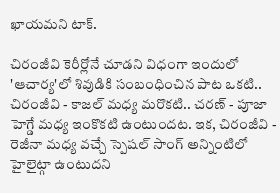ఖాయమని టాక్.

చిరంజీవి కెరీర్లోనే చూడని విధంగా ఇందులో
'ఆచార్య'లో శివుడికి సంబంధించిన పాట ఒకటి.. చిరంజీవి - కాజల్ మధ్య మరొకటి.. చరణ్ - పూజా హెగ్డే మధ్య ఇంకొకటి ఉంటుందట. ఇక, చిరంజీవి - రెజీనా మధ్య వచ్చే స్పెషల్ సాంగ్ అన్నింటిలో హైలైట్గా ఉంటుదని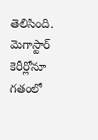తెలిసింది. మెగాస్టార్ కెరీర్లోనూ గతంలో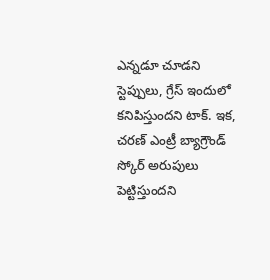ఎన్నడూ చూడని స్టెప్పులు, గ్రేస్ ఇందులో కనిపిస్తుందని టాక్. ఇక, చరణ్ ఎంట్రీ బ్యాగ్రౌండ్ స్కోర్ అరుపులు పెట్టిస్తుందని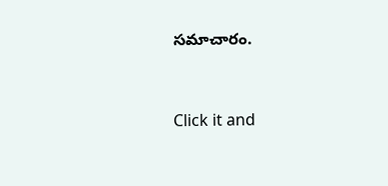సమాచారం.


Click it and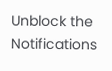Unblock the Notifications